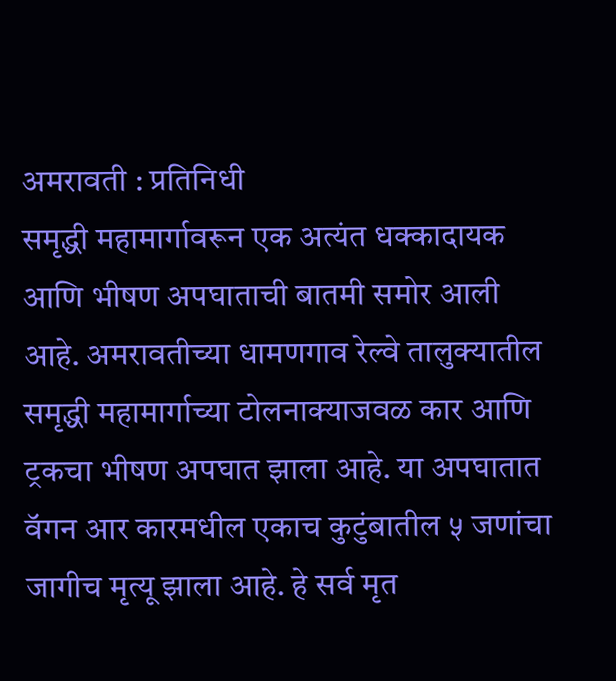अमरावती : प्रतिनिधी
समृद्धी महामार्गावरून एक अत्यंत धक्कादायक आणि भीषण अपघाताची बातमी समोर आली आहे. अमरावतीच्या धामणगाव रेल्वे तालुक्यातील समृद्धी महामार्गाच्या टोलनाक्याजवळ कार आणि ट्रकचा भीषण अपघात झाला आहे. या अपघातात वॅगन आर कारमधील एकाच कुटुंबातील ५ जणांचा जागीच मृत्यू झाला आहे. हे सर्व मृत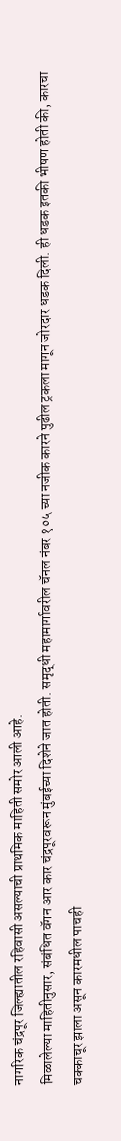नागरिक चंद्रपूर जिल्ह्यातील रहिवासी असल्याची प्राथमिक माहिती समोर आली आहे.
मिळालेल्या माहितीनुसार, संबंधित वॅगन आर कार चंद्रपूरवरून मुंबईच्या दिशेने जात होती. समृद्धी महामार्गावरील चॅनल नंबर १०५ च्या नजीक कारने पुढील ट्रकला मागून जोरदार धडक दिली. ही धडक इतकी भीषण होती की, कारचा चक्काचूर झाला असून कारमधील पाचही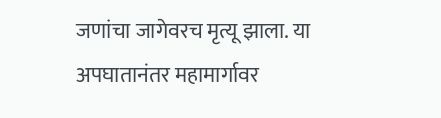जणांचा जागेवरच मृत्यू झाला. या अपघातानंतर महामार्गावर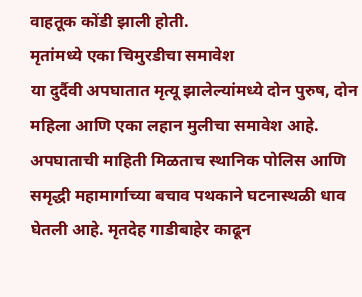वाहतूक कोंडी झाली होती.
मृतांमध्ये एका चिमुरडीचा समावेश
या दुर्दैवी अपघातात मृत्यू झालेल्यांमध्ये दोन पुरुष, दोन महिला आणि एका लहान मुलीचा समावेश आहे. अपघाताची माहिती मिळताच स्थानिक पोलिस आणि समृद्धी महामार्गाच्या बचाव पथकाने घटनास्थळी धाव घेतली आहे. मृतदेह गाडीबाहेर काढून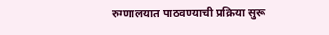रुग्णालयात पाठवण्याची प्रक्रिया सुरू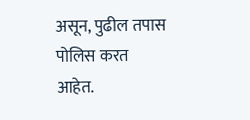असून, पुढील तपास पोलिस करत आहेत.